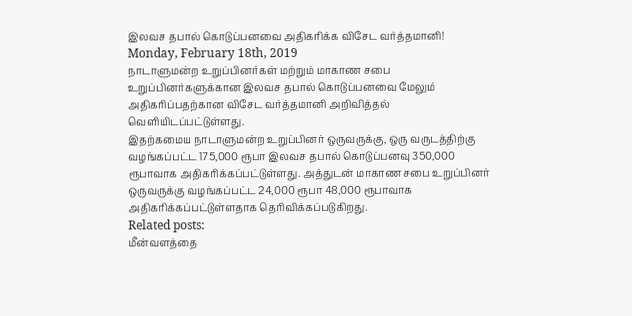இலவச தபால் கொடுப்பனவை அதிகரிக்க விசேட வர்த்தமானி!
Monday, February 18th, 2019
நாடாளுமன்ற உறுப்பினர்கள் மற்றும் மாகாண சபை உறுப்பினர்களுக்கான இலவச தபால் கொடுப்பனவை மேலும் அதிகரிப்பதற்கான விசேட வர்த்தமானி அறிவித்தல் வெளியிடப்பட்டுள்ளது.
இதற்கமைய நாடாளுமன்ற உறுப்பினர் ஒருவருக்கு, ஒரு வருடத்திற்கு வழங்கப்பட்ட 175,000 ரூபா இலவச தபால் கொடுப்பனவு 350,000 ரூபாவாக அதிகரிக்கப்பட்டுள்ளது. அத்துடன் மாகாண சபை உறுப்பினர் ஒருவருக்கு வழங்கப்பட்ட 24,000 ரூபா 48,000 ரூபாவாக அதிகரிக்கப்பட்டுள்ளதாக தெரிவிக்கப்படுகிறது.
Related posts:
மீன்வளத்தை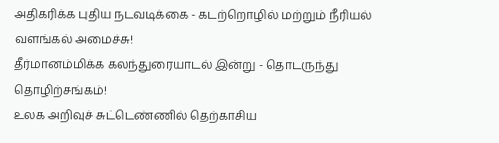அதிகரிக்க புதிய நடவடிக்கை - கடற்றொழில் மற்றும் நீரியல் வளங்கல் அமைச்சு!
தீர்மானம்மிக்க கலந்துரையாடல் இன்று - தொடருந்து தொழிற்சங்கம்!
உலக அறிவுச் சுட்டெண்ணில் தெற்காசிய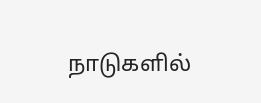நாடுகளில்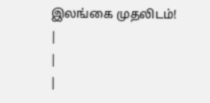இலங்கை முதலிடம்!
|
|
|